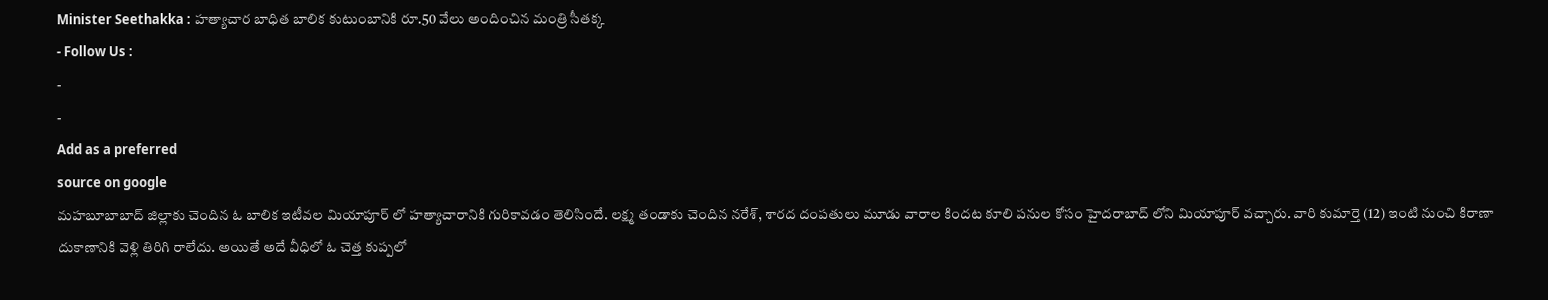Minister Seethakka : హత్యాచార బాధిత బాలిక కుటుంబానికి రూ.50 వేలు అందించిన మంత్రి సీతక్క
- Follow Us :
-
-
Add as a preferred
source on google
మహబూబాబాద్ జిల్లాకు చెందిన ఓ బాలిక ఇటీవల మియాపూర్ లో హత్యాచారానికి గురికావడం తెలిసిందే. లక్ష్మ తండాకు చెందిన నరేశ్, శారద దంపతులు మూడు వారాల కిందట కూలి పనుల కోసం హైదరాబాద్ లోని మియాపూర్ వచ్చారు. వారి కుమార్తె (12) ఇంటి నుంచి కిరాణా దుకాణానికి వెళ్లి తిరిగి రాలేదు. అయితే అదే వీధిలో ఓ చెత్త కుప్పలో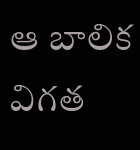ఆ బాలిక విగత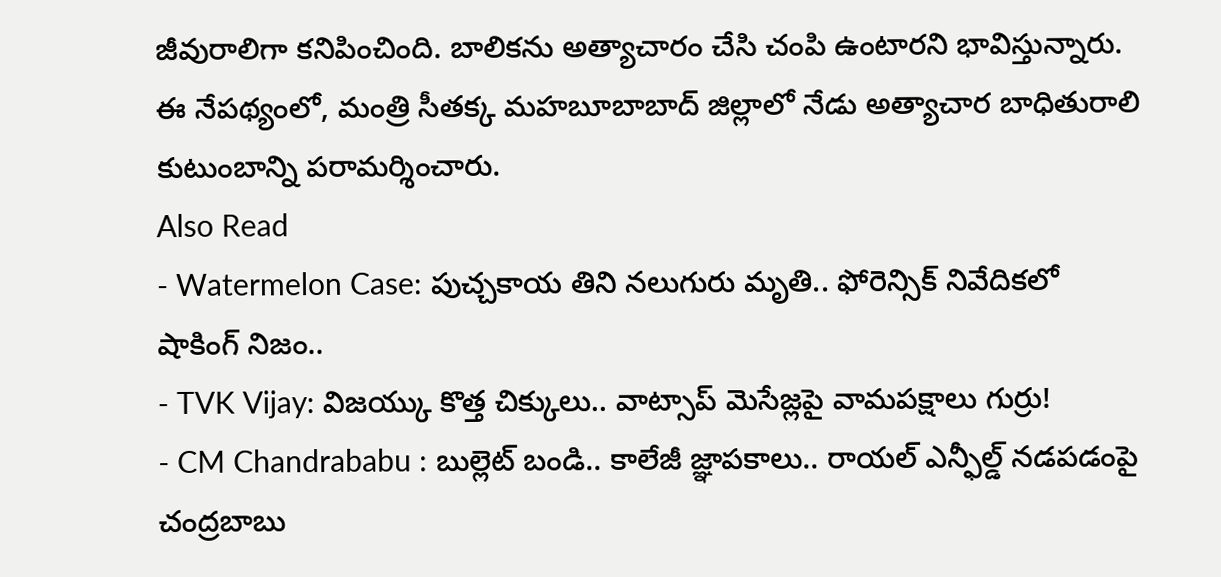జీవురాలిగా కనిపించింది. బాలికను అత్యాచారం చేసి చంపి ఉంటారని భావిస్తున్నారు. ఈ నేపథ్యంలో, మంత్రి సీతక్క మహబూబాబాద్ జిల్లాలో నేడు అత్యాచార బాధితురాలి కుటుంబాన్ని పరామర్శించారు.
Also Read
- Watermelon Case: పుచ్చకాయ తిని నలుగురు మృతి.. ఫోరెన్సిక్ నివేదికలో షాకింగ్ నిజం..
- TVK Vijay: విజయ్కు కొత్త చిక్కులు.. వాట్సాప్ మెసేజ్లపై వామపక్షాలు గుర్రు!
- CM Chandrababu : బుల్లెట్ బండి.. కాలేజీ జ్ఞాపకాలు.. రాయల్ ఎన్ఫీల్డ్ నడపడంపై చంద్రబాబు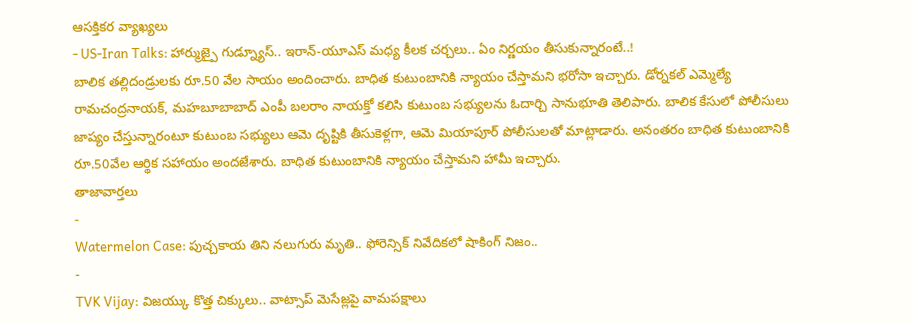ఆసక్తికర వ్యాఖ్యలు
- US-Iran Talks: హార్ముజ్పై గుడ్న్యూస్.. ఇరాన్-యూఎస్ మధ్య కీలక చర్చలు.. ఏం నిర్ణయం తీసుకున్నారంటే..!
బాలిక తల్లిదండ్రులకు రూ.50 వేల సాయం అందించారు. బాధిత కుటుంబానికి న్యాయం చేస్తామని భరోసా ఇచ్చారు. డోర్నకల్ ఎమ్మెల్యే రామచంద్రనాయక్, మహబూబాబాద్ ఎంపీ బలరాం నాయక్తో కలిసి కుటుంబ సభ్యులను ఓదార్చి సానుభూతి తెలిపారు. బాలిక కేసులో పోలీసులు జాప్యం చేస్తున్నారంటూ కుటుంబ సభ్యులు ఆమె దృష్టికి తీసుకెళ్లగా, ఆమె మియాపూర్ పోలీసులతో మాట్లాడారు. అనంతరం బాధిత కుటుంబానికి రూ.50వేల ఆర్థిక సహాయం అందజేశారు. బాధిత కుటుంబానికి న్యాయం చేస్తామని హామీ ఇచ్చారు.
తాజావార్తలు
-
Watermelon Case: పుచ్చకాయ తిని నలుగురు మృతి.. ఫోరెన్సిక్ నివేదికలో షాకింగ్ నిజం..
-
TVK Vijay: విజయ్కు కొత్త చిక్కులు.. వాట్సాప్ మెసేజ్లపై వామపక్షాలు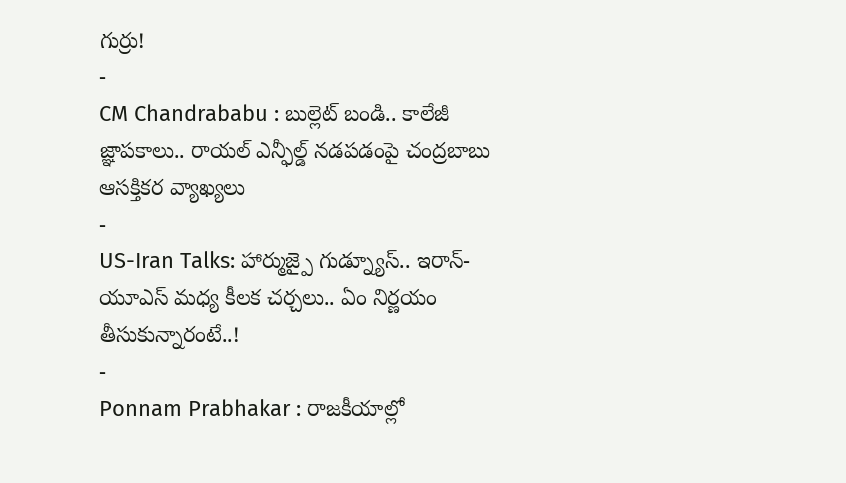గుర్రు!
-
CM Chandrababu : బుల్లెట్ బండి.. కాలేజీ జ్ఞాపకాలు.. రాయల్ ఎన్ఫీల్డ్ నడపడంపై చంద్రబాబు ఆసక్తికర వ్యాఖ్యలు
-
US-Iran Talks: హార్ముజ్పై గుడ్న్యూస్.. ఇరాన్-యూఎస్ మధ్య కీలక చర్చలు.. ఏం నిర్ణయం తీసుకున్నారంటే..!
-
Ponnam Prabhakar : రాజకీయాల్లో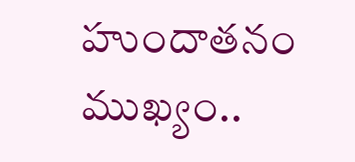హుందాతనం ముఖ్యం..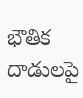భౌతిక దాడులపై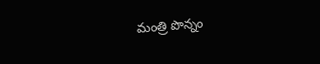మంత్రి పొన్నం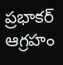ప్రభాకర్ ఆగ్రహం